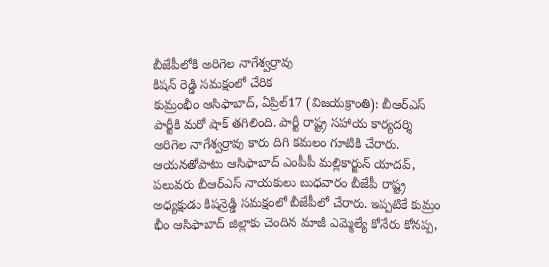బీజేపీలోకి అరిగెల నాగేశ్వర్రావు
కిషన్ రెడ్డి సమక్షంలో చేరిక
కుమ్రంభీం ఆసిఫాబాద్, ఏప్రిల్17 (విజయక్రాంతి): బీఆర్ఎస్ పార్టీకి మరో షాక్ తగిలింది. పార్టీ రాష్ట్ర సహాయ కార్యదర్శి అరిగెల నాగేశ్వర్రావు కారు దిగి కమలం గూటికి చేరారు. ఆయనతోపాటు ఆసిఫాబాద్ ఎంపీపీ మల్లికార్జున్ యాదవ్, పలువరు బీఆర్ఎస్ నాయకులు బుధవారం బీజేపీ రాష్ట్ర అధ్యక్షుడు కిషన్రెడ్డి సమక్షంలో బీజేపీలో చేరారు. ఇప్పటికే కుమ్రం భీం ఆసిఫాబాద్ జిల్లాకు చెందిన మాజీ ఎమ్మెల్యే కోనేరు కోనప్ప,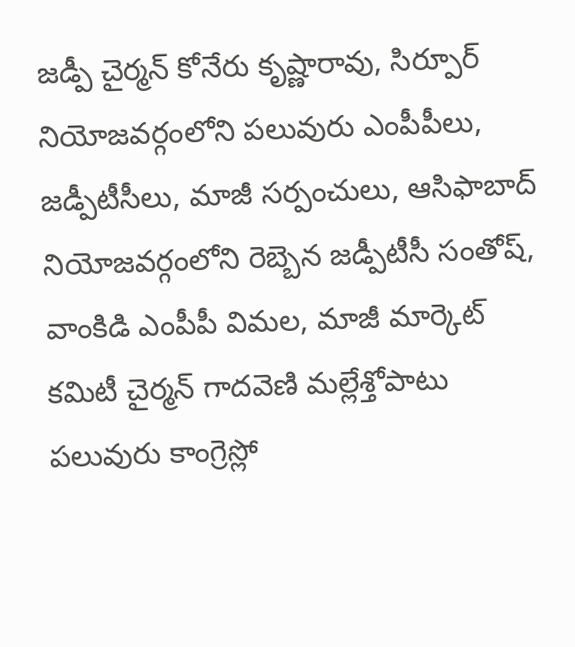జడ్పీ చైర్మన్ కోనేరు కృష్ణారావు, సిర్పూర్ నియోజవర్గంలోని పలువురు ఎంపీపీలు, జడ్పీటీసీలు, మాజీ సర్పంచులు, ఆసిఫాబాద్ నియోజవర్గంలోని రెబ్బెన జడ్పీటీసీ సంతోష్, వాంకిడి ఎంపీపీ విమల, మాజీ మార్కెట్ కమిటీ చైర్మన్ గాదవెణి మల్లేశ్తోపాటు పలువురు కాంగ్రెస్లో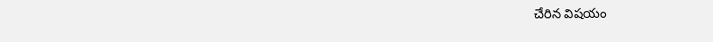చేరిన విషయం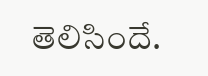తెలిసిందే.